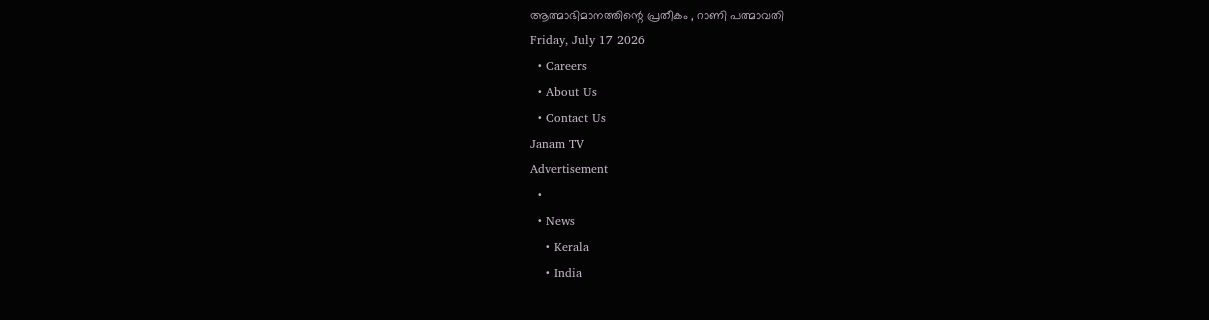ആത്മാഭിമാനത്തിന്റെ പ്രതീകം , റാണി പത്മാവതി
Friday, July 17 2026
  • Careers
  • About Us
  • Contact Us
Janam TV
Advertisement
  •
  • News
    • Kerala
    • India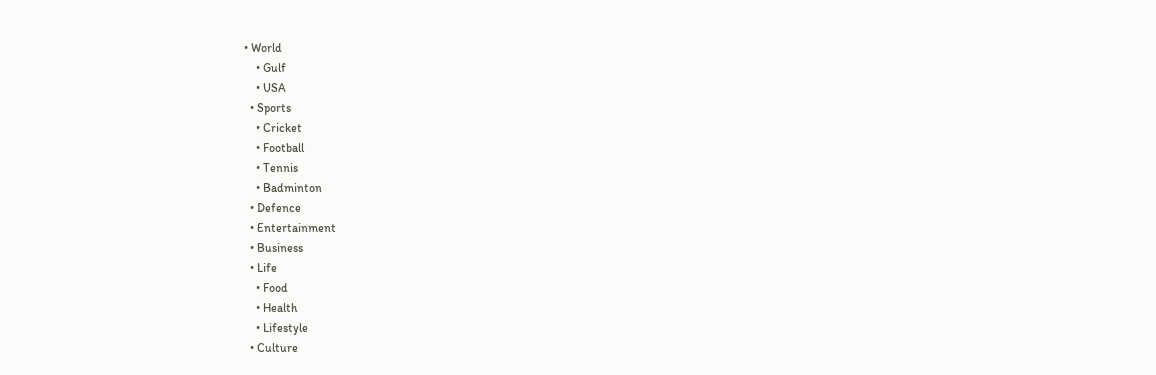• World
    • Gulf
    • USA
  • Sports
    • Cricket
    • Football
    • Tennis
    • Badminton
  • Defence
  • Entertainment
  • Business
  • Life
    • Food
    • Health
    • Lifestyle
  • Culture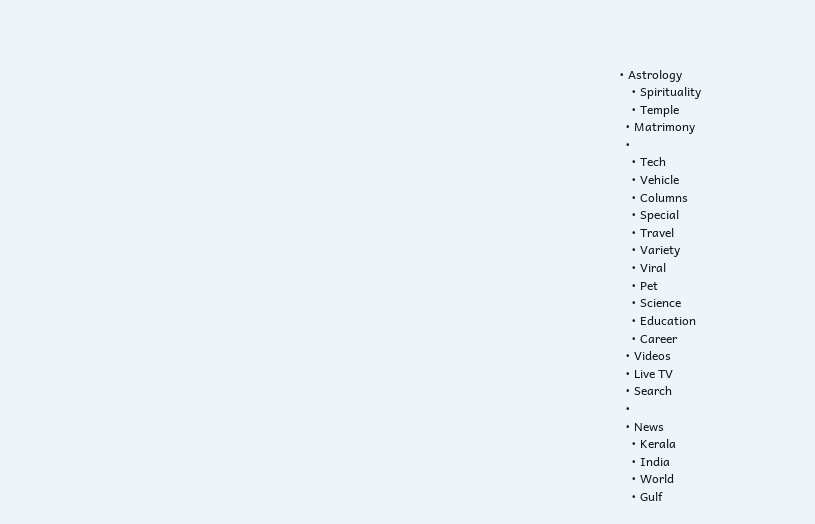• Astrology
    • Spirituality
    • Temple
  • Matrimony
  •
    • Tech
    • Vehicle
    • Columns
    • Special
    • Travel
    • Variety
    • Viral
    • Pet
    • Science
    • Education
    • Career
  • Videos
  • Live TV
  • Search
  •
  • News
    • Kerala
    • India
    • World
    • Gulf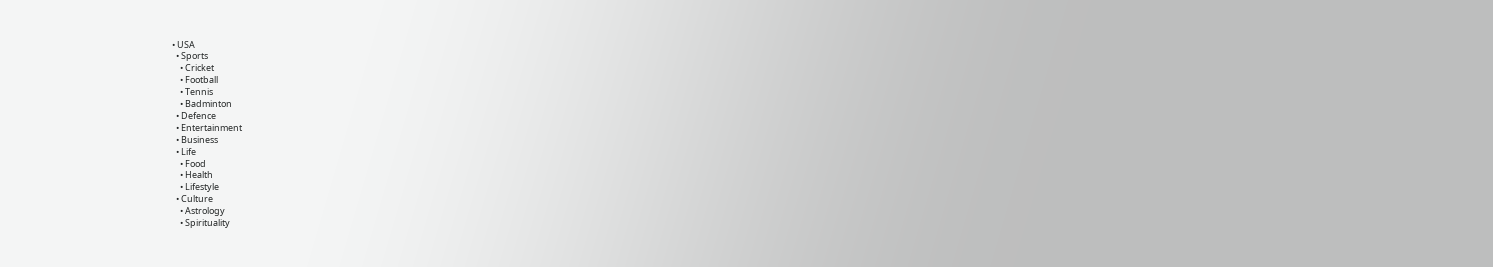• USA
  • Sports
    • Cricket
    • Football
    • Tennis
    • Badminton
  • Defence
  • Entertainment
  • Business
  • Life
    • Food
    • Health
    • Lifestyle
  • Culture
    • Astrology
    • Spirituality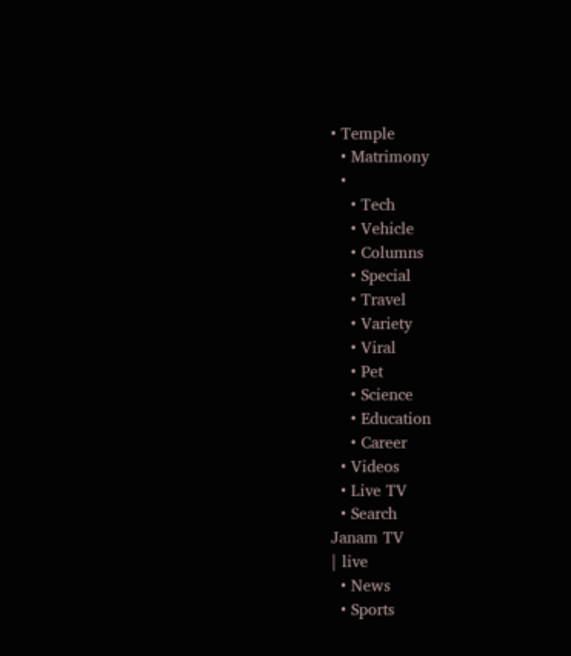• Temple
  • Matrimony
  •
    • Tech
    • Vehicle
    • Columns
    • Special
    • Travel
    • Variety
    • Viral
    • Pet
    • Science
    • Education
    • Career
  • Videos
  • Live TV
  • Search
Janam TV
| live
  • News
  • Sports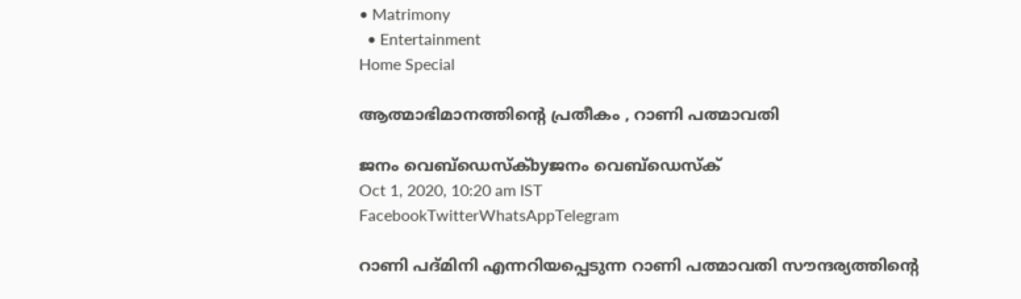• Matrimony
  • Entertainment
Home Special

ആത്മാഭിമാനത്തിന്റെ പ്രതീകം , റാണി പത്മാവതി

ജനം വെബ്‌ഡെസ്ക്byജനം വെബ്‌ഡെസ്ക്
Oct 1, 2020, 10:20 am IST
FacebookTwitterWhatsAppTelegram

റാണി പദ്മിനി എന്നറിയപ്പെടുന്ന റാണി പത്മാവതി സൗന്ദര്യത്തിന്റെ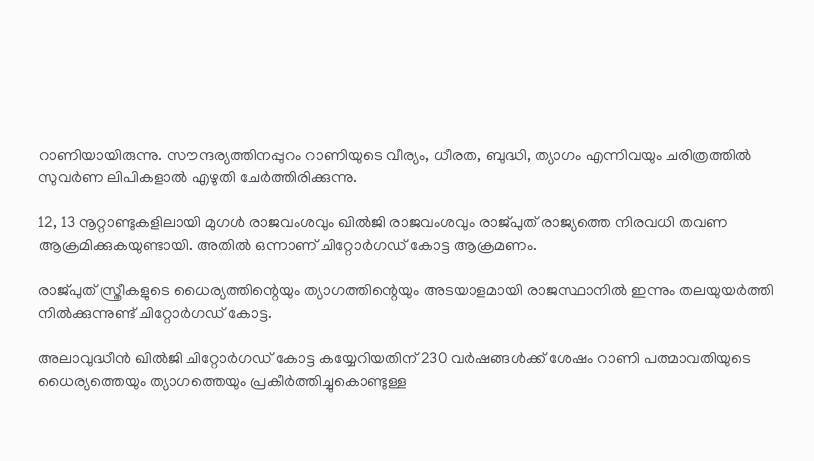റാണിയായിരുന്നു. സൗന്ദര്യത്തിനപ്പുറം റാണിയുടെ വീര്യം, ധീരത, ബുദ്ധി, ത്യാഗം എന്നിവയും ചരിത്രത്തിൽ സുവർണ ലിപികളാൽ എഴുതി ചേർത്തിരിക്കുന്നു.

12, 13 നൂറ്റാണ്ടുകളിലായി മുഗൾ രാജവംശവും ഖിൽജി രാജവംശവും രാജ്പുത് രാജ്യത്തെ നിരവധി തവണ ആക്രമിക്കുകയുണ്ടായി. അതിൽ ഒന്നാണ് ചിറ്റോർഗഡ് കോട്ട ആക്രമണം.

രാജ്പുത് സ്ത്രീകളുടെ ധൈര്യത്തിന്റെയും ത്യാഗത്തിന്റെയും അടയാളമായി രാജസ്ഥാനിൽ ഇന്നും തലയുയർത്തി നിൽക്കുന്നുണ്ട് ചിറ്റോർഗഡ് കോട്ട.

അലാവുദ്ധീൻ ഖിൽജി ചിറ്റോർഗഡ് കോട്ട കയ്യേറിയതിന് 230 വർഷങ്ങൾക്ക് ശേഷം റാണി പത്മാവതിയുടെ ധൈര്യത്തെയും ത്യാഗത്തെയും പ്രകീർത്തിച്ചുകൊണ്ടുള്ള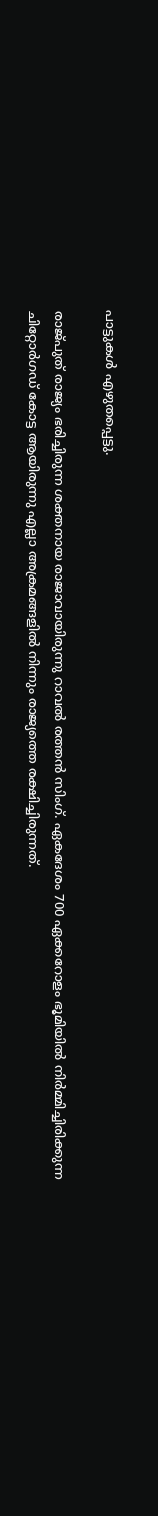പാട്ടുകൾ എഴുതപ്പെട്ടു.

രാജ്പുത് രാജ്യം ഭരിച്ചിരുന്ന ശക്തനായ രാജാവായിരുന്നു റാവൽ രത്തൻ സിംഗ്‌. ഏകദേശം 700 ഏക്കറോളം ഭൂമിയിൽ നിർമ്മിച്ചിരിക്കുന്ന ചിറ്റോർഗഡ് കോട്ട ആയിരുന്നു എല്ലാ അക്രമങ്ങളിൽ നിന്നും രാജ്യത്തെ രക്ഷിച്ചിരുന്നത്.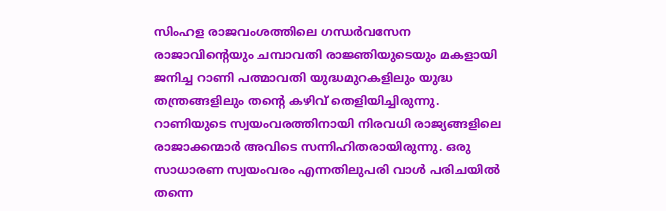സിംഹള രാജവംശത്തിലെ ഗന്ധർവസേന രാജാവിന്റെയും ചമ്പാവതി രാജ്ഞിയുടെയും മകളായി ജനിച്ച റാണി പത്മാവതി യുദ്ധമുറകളിലും യുദ്ധ തന്ത്രങ്ങളിലും തന്റെ കഴിവ് തെളിയിച്ചിരുന്നു. റാണിയുടെ സ്വയംവരത്തിനായി നിരവധി രാജ്യങ്ങളിലെ രാജാക്കന്മാർ അവിടെ സന്നിഹിതരായിരുന്നു. ഒരു സാധാരണ സ്വയംവരം എന്നതിലുപരി വാൾ പരിചയിൽ തന്നെ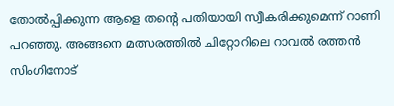തോൽപ്പിക്കുന്ന ആളെ തന്റെ പതിയായി സ്വീകരിക്കുമെന്ന് റാണി പറഞ്ഞു. അങ്ങനെ മത്സരത്തിൽ ചിറ്റോറിലെ റാവൽ രത്തൻ സിംഗിനോട്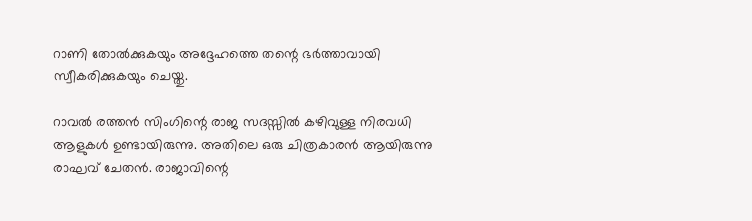റാണി തോൽക്കുകയും അദ്ദേഹത്തെ തന്റെ ഭർത്താവായി സ്വീകരിക്കുകയും ചെയ്തു.

റാവൽ രത്തൻ സിംഗിന്റെ രാജ സദസ്സിൽ കഴിവുള്ള നിരവധി ആളുകൾ ഉണ്ടായിരുന്നു. അതിലെ ഒരു ചിത്രകാരൻ ആയിരുന്നു രാഘവ് ചേതൻ. രാജാവിന്റെ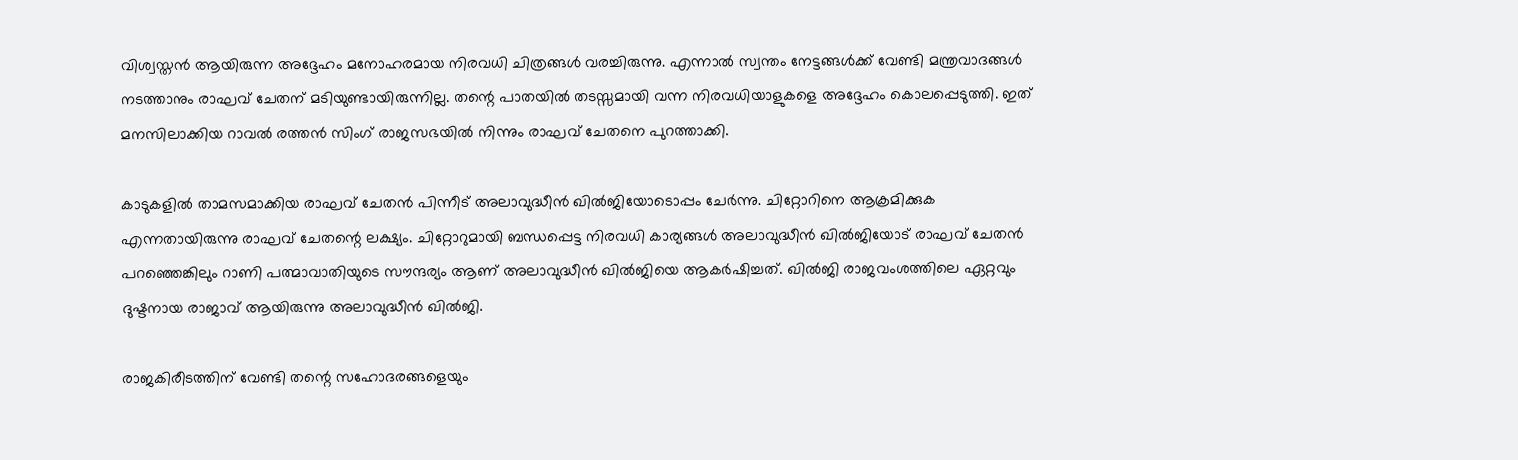വിശ്വസ്തൻ ആയിരുന്ന അദ്ദേഹം മനോഹരമായ നിരവധി ചിത്രങ്ങൾ വരച്ചിരുന്നു. എന്നാൽ സ്വന്തം നേട്ടങ്ങൾക്ക് വേണ്ടി മന്ത്രവാദങ്ങൾ നടത്താനും രാഘവ് ചേതന് മടിയുണ്ടായിരുന്നില്ല. തന്റെ പാതയിൽ തടസ്സമായി വന്ന നിരവധിയാളുകളെ അദ്ദേഹം കൊലപ്പെടുത്തി. ഇത് മനസിലാക്കിയ റാവൽ രത്തൻ സിംഗ് രാജസഭയിൽ നിന്നും രാഘവ് ചേതനെ പുറത്താക്കി.

കാടുകളിൽ താമസമാക്കിയ രാഘവ് ചേതൻ പിന്നീട് അലാവുദ്ധീൻ ഖിൽജിയോടൊപ്പം ചേർന്നു. ചിറ്റോറിനെ ആക്രമിക്കുക എന്നതായിരുന്നു രാഘവ് ചേതന്റെ ലക്ഷ്യം. ചിറ്റോറുമായി ബന്ധപ്പെട്ട നിരവധി കാര്യങ്ങൾ അലാവുദ്ധീൻ ഖിൽജിയോട് രാഘവ് ചേതൻ പറഞ്ഞെങ്കിലും റാണി പത്മാവാതിയുടെ സൗന്ദര്യം ആണ് അലാവുദ്ധീൻ ഖിൽജിയെ ആകർഷിച്ചത്. ഖിൽജി രാജവംശത്തിലെ ഏറ്റവും ദുഷ്ടനായ രാജാവ് ആയിരുന്നു അലാവുദ്ധീൻ ഖിൽജി.

രാജകിരീടത്തിന് വേണ്ടി തന്റെ സഹോദരങ്ങളെയും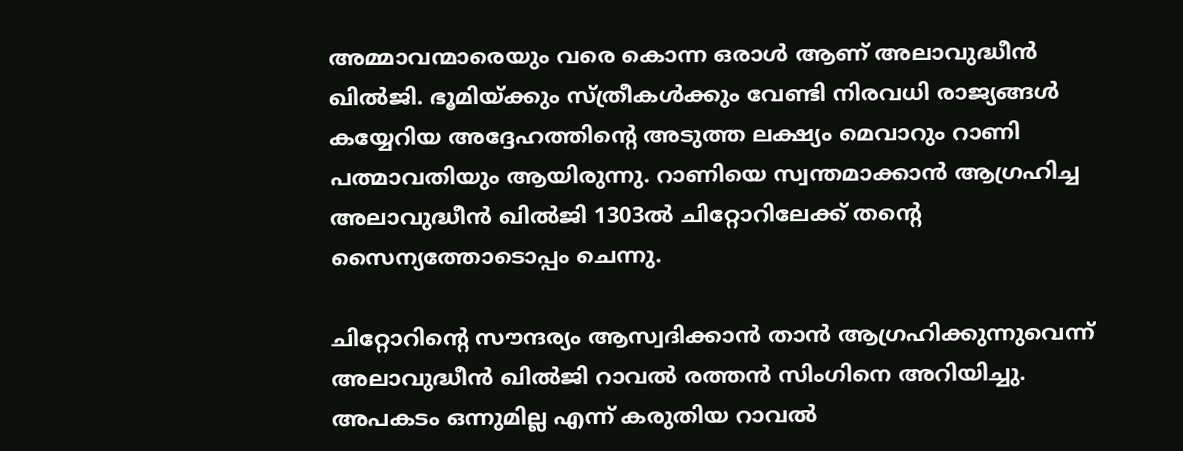അമ്മാവന്മാരെയും വരെ കൊന്ന ഒരാൾ ആണ് അലാവുദ്ധീൻ ഖിൽജി. ഭൂമിയ്‌ക്കും സ്ത്രീകൾക്കും വേണ്ടി നിരവധി രാജ്യങ്ങൾ കയ്യേറിയ അദ്ദേഹത്തിന്റെ അടുത്ത ലക്ഷ്യം മെവാറും റാണി പത്മാവതിയും ആയിരുന്നു. റാണിയെ സ്വന്തമാക്കാൻ ആഗ്രഹിച്ച അലാവുദ്ധീൻ ഖിൽജി 1303ൽ ചിറ്റോറിലേക്ക് തന്റെ സൈന്യത്തോടൊപ്പം ചെന്നു.

ചിറ്റോറിന്റെ സൗന്ദര്യം ആസ്വദിക്കാൻ താൻ ആഗ്രഹിക്കുന്നുവെന്ന് അലാവുദ്ധീൻ ഖിൽജി റാവൽ രത്തൻ സിംഗിനെ അറിയിച്ചു. അപകടം ഒന്നുമില്ല എന്ന് കരുതിയ റാവൽ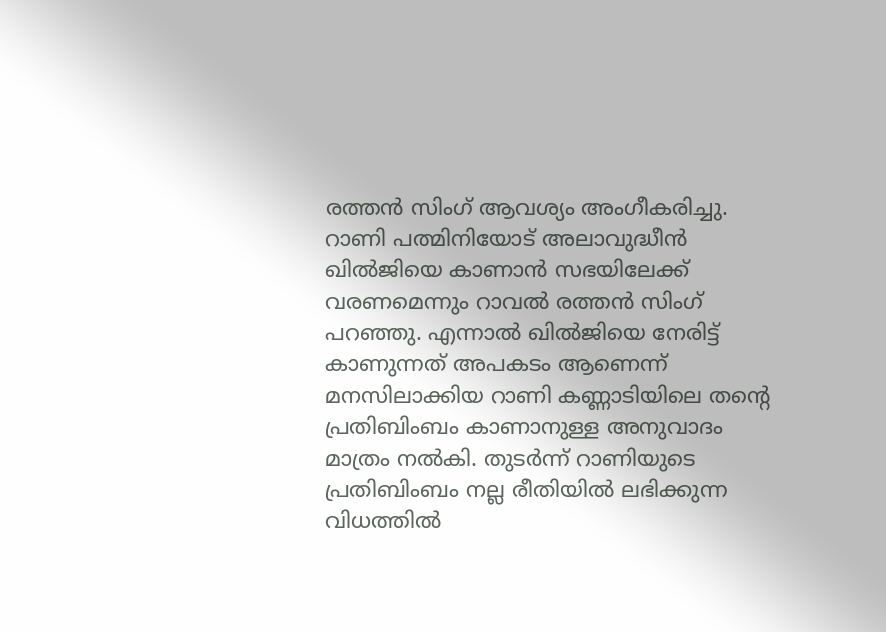രത്തൻ സിംഗ്‌ ആവശ്യം അംഗീകരിച്ചു. റാണി പത്മിനിയോട് അലാവുദ്ധീൻ ഖിൽജിയെ കാണാൻ സഭയിലേക്ക് വരണമെന്നും റാവൽ രത്തൻ സിംഗ്‌ പറഞ്ഞു. എന്നാൽ ഖിൽജിയെ നേരിട്ട് കാണുന്നത് അപകടം ആണെന്ന് മനസിലാക്കിയ റാണി കണ്ണാടിയിലെ തന്റെ പ്രതിബിംബം കാണാനുള്ള അനുവാദം മാത്രം നൽകി. തുടർന്ന് റാണിയുടെ പ്രതിബിംബം നല്ല രീതിയിൽ ലഭിക്കുന്ന വിധത്തിൽ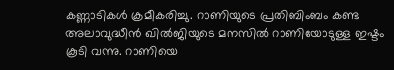കണ്ണാടികൾ ക്രമീകരിച്ചു. റാണിയുടെ പ്രതിബിംബം കണ്ട അലാവുദ്ധീൻ ഖിൽജിയുടെ മനസിൽ റാണിയോടുള്ള ഇഷ്ടം കൂടി വന്നു. റാണിയെ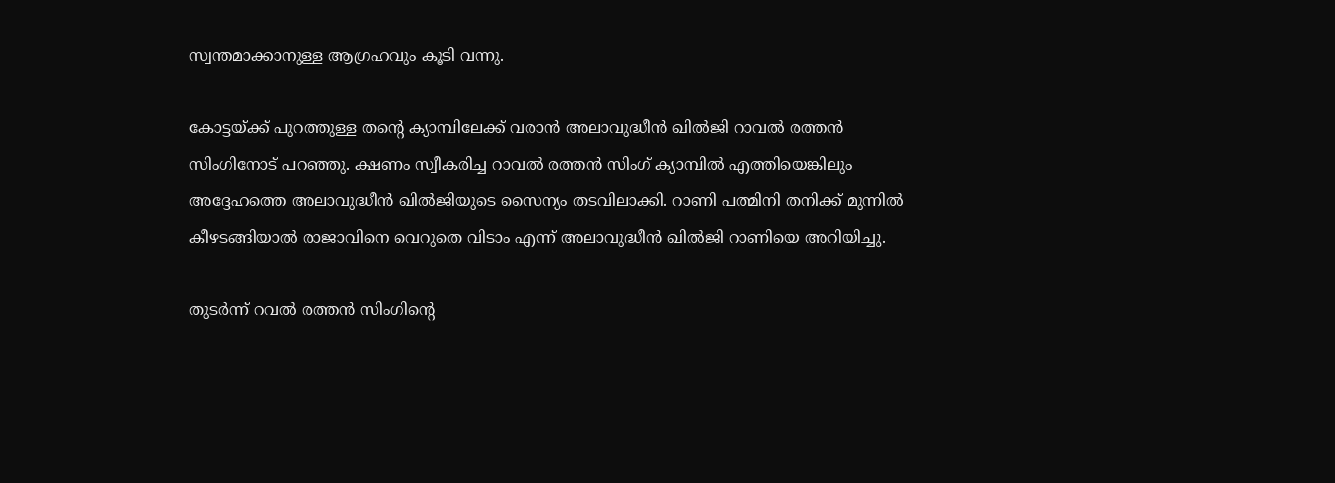സ്വന്തമാക്കാനുള്ള ആഗ്രഹവും കൂടി വന്നു.

കോട്ടയ്‌ക്ക് പുറത്തുള്ള തന്റെ ക്യാമ്പിലേക്ക് വരാൻ അലാവുദ്ധീൻ ഖിൽജി റാവൽ രത്തൻ സിംഗിനോട് പറഞ്ഞു. ക്ഷണം സ്വീകരിച്ച റാവൽ രത്തൻ സിംഗ് ക്യാമ്പിൽ എത്തിയെങ്കിലും അദ്ദേഹത്തെ അലാവുദ്ധീൻ ഖിൽജിയുടെ സൈന്യം തടവിലാക്കി. റാണി പത്മിനി തനിക്ക് മുന്നിൽ കീഴടങ്ങിയാൽ രാജാവിനെ വെറുതെ വിടാം എന്ന് അലാവുദ്ധീൻ ഖിൽജി റാണിയെ അറിയിച്ചു.

തുടർന്ന് റവൽ രത്തൻ സിംഗിന്റെ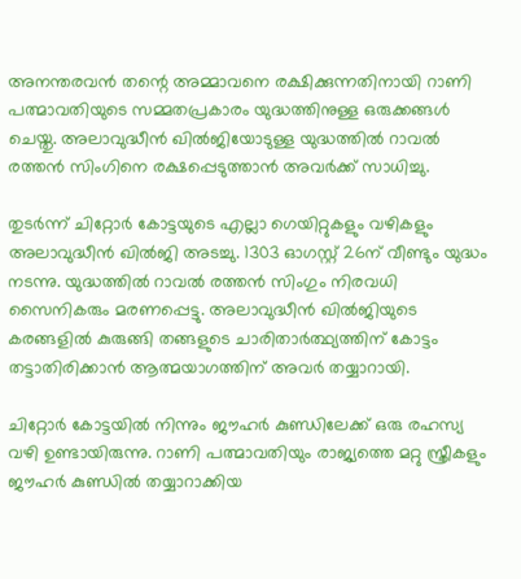അനന്തരവൻ തന്റെ അമ്മാവനെ രക്ഷിക്കുന്നതിനായി റാണി പത്മാവതിയുടെ സമ്മതപ്രകാരം യുദ്ധത്തിനുള്ള ഒരുക്കങ്ങൾ ചെയ്തു. അലാവുദ്ധീൻ ഖിൽജിയോടുള്ള യുദ്ധത്തിൽ റാവൽ രത്തൻ സിംഗിനെ രക്ഷപ്പെടുത്താൻ അവർക്ക് സാധിച്ചു.

തുടർന്ന് ചിറ്റോർ കോട്ടയുടെ എല്ലാ ഗെയിറ്റുകളും വഴികളും അലാവുദ്ധീൻ ഖിൽജി അടച്ചു. 1303 ഓഗസ്റ്റ് 26ന് വീണ്ടും യുദ്ധം നടന്നു. യുദ്ധത്തിൽ റാവൽ രത്തൻ സിംഗും നിരവധി സൈനികരും മരണപ്പെട്ടു. അലാവുദ്ധീൻ ഖിൽജിയുടെ കരങ്ങളിൽ കുരുങ്ങി തങ്ങളുടെ ചാരിതാർത്ഥ്യത്തിന് കോട്ടം തട്ടാതിരിക്കാൻ ആത്മയാഗത്തിന് അവർ തയ്യാറായി.

ചിറ്റോർ കോട്ടയിൽ നിന്നും ജൗഹർ കുണ്ഡിലേക്ക് ഒരു രഹസ്യ വഴി ഉണ്ടായിരുന്നു. റാണി പത്മാവതിയും രാജ്യത്തെ മറ്റു സ്ത്രീകളും ജൗഹർ കുണ്ഡിൽ തയ്യാറാക്കിയ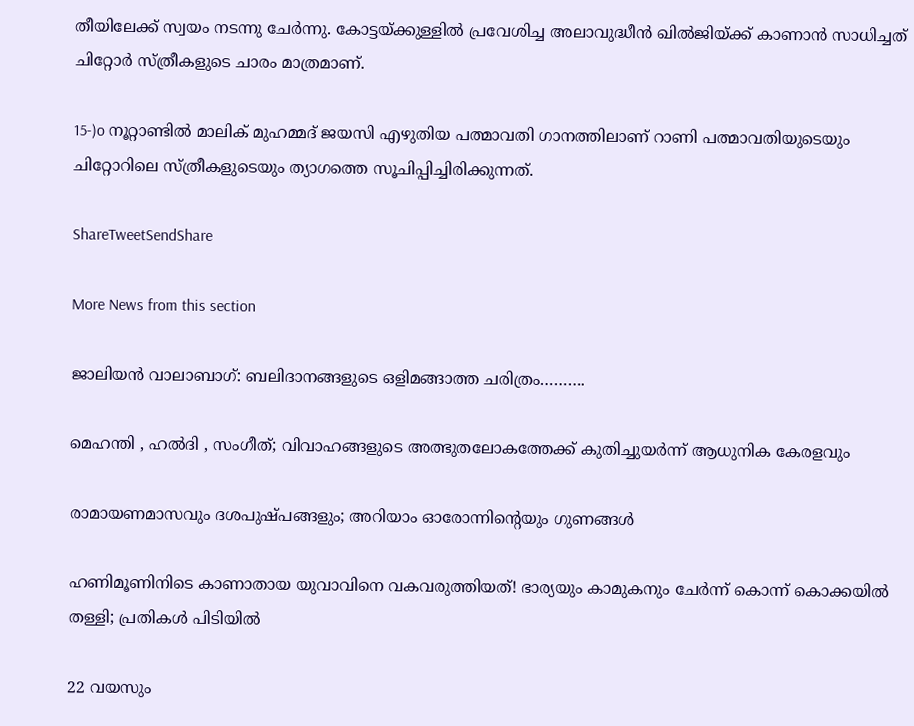തീയിലേക്ക് സ്വയം നടന്നു ചേർന്നു. കോട്ടയ്‌ക്കുള്ളിൽ പ്രവേശിച്ച അലാവുദ്ധീൻ ഖിൽജിയ്‌ക്ക് കാണാൻ സാധിച്ചത് ചിറ്റോർ സ്ത്രീകളുടെ ചാരം മാത്രമാണ്.

15-)o നൂറ്റാണ്ടിൽ മാലിക് മുഹമ്മദ് ജയസി എഴുതിയ പത്മാവതി ഗാനത്തിലാണ് റാണി പത്മാവതിയുടെയും ചിറ്റോറിലെ സ്ത്രീകളുടെയും ത്യാഗത്തെ സൂചിപ്പിച്ചിരിക്കുന്നത്.

ShareTweetSendShare

More News from this section

ജാലിയൻ വാലാബാഗ്: ബലിദാനങ്ങളുടെ ഒളിമങ്ങാത്ത ചരിത്രം……….

മെഹന്തി , ഹൽദി , സംഗീത്; വിവാഹങ്ങളുടെ അത്ഭുതലോകത്തേക്ക് കുതിച്ചുയർന്ന് ആധുനിക കേരളവും

രാമായണമാസവും ദശപുഷ്പങ്ങളും; അറിയാം ഓരോന്നിന്റെയും ഗുണങ്ങൾ

ഹണിമൂണിനിടെ കാണാതായ യുവാവിനെ വകവരുത്തിയത്! ഭാര്യയും കാമുകനും ചേർന്ന് കൊന്ന് കൊക്കയിൽ തള്ളി; പ്രതികൾ പിടിയിൽ

22 വയസും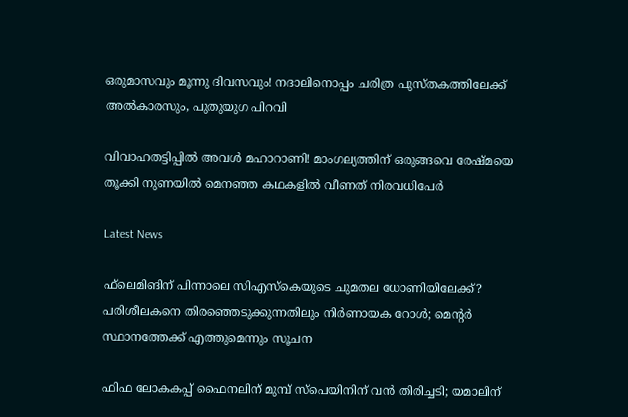ഒരുമാസവും മൂന്നു ദിവസവും! നദാലിനൊപ്പം ചരിത്ര പുസ്തകത്തിലേക്ക് അൽകാരസും, പുതുയുഗ പിറവി

വിവാഹതട്ടിപ്പിൽ അവൾ മഹാറാണി! മാംഗല്യത്തിന് ഒരുങ്ങവെ രേഷ്മയെ തൂക്കി നുണയിൽ മെനഞ്ഞ കഥകളിൽ വീണത് നിരവധിപേർ

Latest News

ഫ്‌ലെമിങിന് പിന്നാലെ സിഎസ്‌കെയുടെ ചുമതല ധോണിയിലേക്ക്? പരിശീലകനെ തിരഞ്ഞെടുക്കുന്നതിലും നിര്‍ണായക റോള്‍; മെന്റര്‍ സ്ഥാനത്തേക്ക് എത്തുമെന്നും സൂചന

ഫിഫ ലോകകപ്പ് ഫൈനലിന് മുമ്പ് സ്‌പെയിനിന് വന്‍ തിരിച്ചടി; യമാലിന്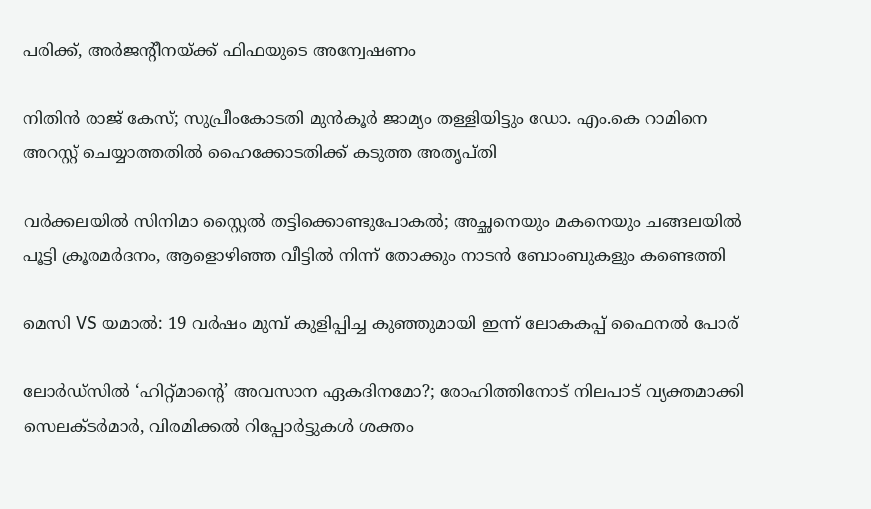പരിക്ക്, അര്‍ജന്റീനയ്‌ക്ക് ഫിഫയുടെ അന്വേഷണം

നിതിൻ രാജ് കേസ്; സുപ്രീംകോടതി മുൻകൂർ ജാമ്യം തള്ളിയിട്ടും ഡോ. എം.കെ റാമിനെ അറസ്റ്റ് ചെയ്യാത്തതിൽ ഹൈക്കോടതിക്ക് കടുത്ത അതൃപ്തി

വർക്കലയിൽ സിനിമാ സ്റ്റൈൽ തട്ടിക്കൊണ്ടുപോകൽ; അച്ഛനെയും മകനെയും ചങ്ങലയിൽ പൂട്ടി ക്രൂരമർദനം, ആളൊഴിഞ്ഞ വീട്ടിൽ നിന്ന് തോക്കും നാടൻ ബോംബുകളും കണ്ടെത്തി

മെസി VS യമാല്‍: 19 വര്‍ഷം മുമ്പ് കുളിപ്പിച്ച കുഞ്ഞുമായി ഇന്ന് ലോകകപ്പ് ഫൈനല്‍ പോര്

ലോര്‍ഡ്‌സില്‍ ‘ഹിറ്റ്മാന്റെ’ അവസാന ഏകദിനമോ?; രോഹിത്തിനോട് നിലപാട് വ്യക്തമാക്കി സെലക്ടര്‍മാര്‍, വിരമിക്കല്‍ റിപ്പോര്‍ട്ടുകള്‍ ശക്തം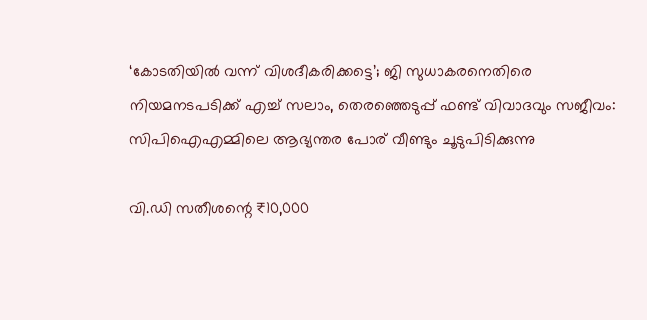‘കോടതിയിൽ വന്ന് വിശദീകരിക്കട്ടെ’; ജി സുധാകരനെതിരെ നിയമനടപടിക്ക് എച്ച് സലാം, തെരഞ്ഞെടുപ്പ് ഫണ്ട് വിവാദവും സജീവം:  സിപിഐഎമ്മിലെ ആഭ്യന്തര പോര് വീണ്ടും ചൂടുപിടിക്കുന്നു

വി.ഡി സതീശന്റെ ₹10,000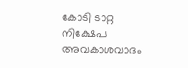കോടി ടാറ്റ നിക്ഷേപ അവകാശവാദം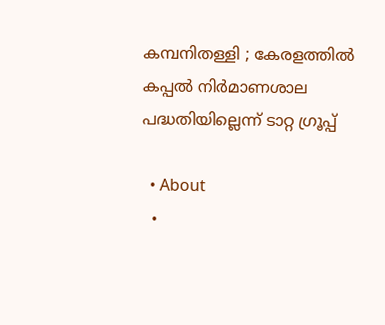കമ്പനിതള്ളി ; കേരളത്തിൽ  കപ്പൽ നിർമാണശാല പദ്ധതിയില്ലെന്ന് ടാറ്റ ഗ്രൂപ്പ്

  • About
  •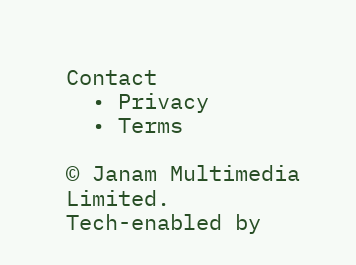Contact
  • Privacy
  • Terms

© Janam Multimedia Limited.
Tech-enabled by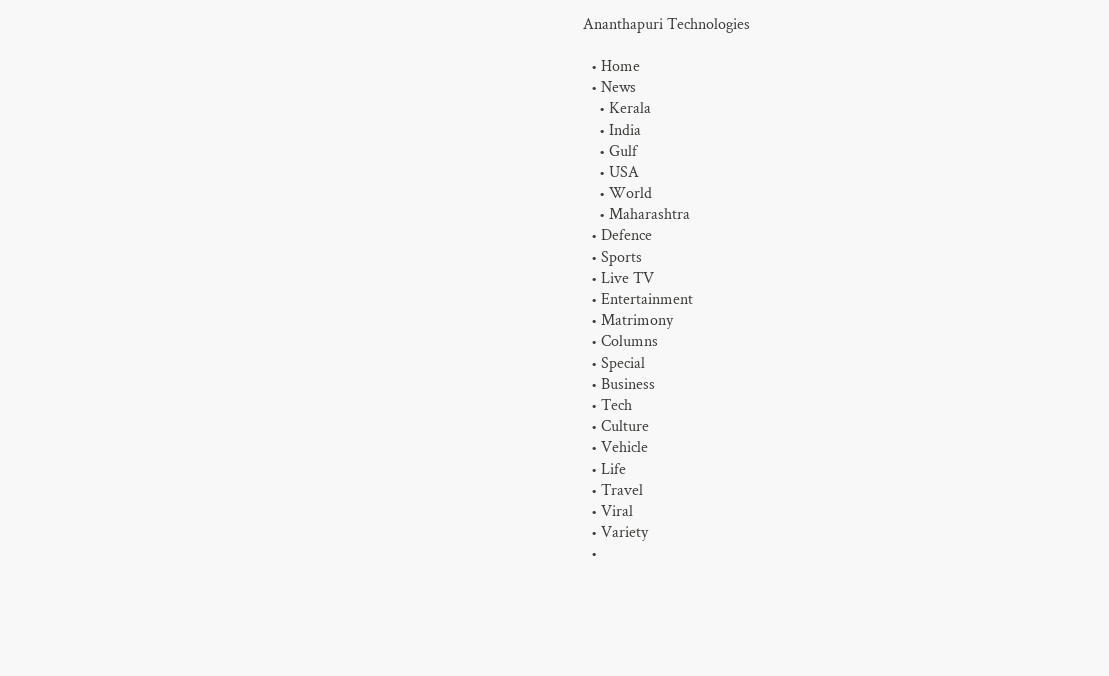Ananthapuri Technologies

  • Home
  • News
    • Kerala
    • India
    • Gulf
    • USA
    • World
    • Maharashtra
  • Defence
  • Sports
  • Live TV
  • Entertainment
  • Matrimony
  • Columns
  • Special
  • Business
  • Tech
  • Culture
  • Vehicle
  • Life
  • Travel
  • Viral
  • Variety
  •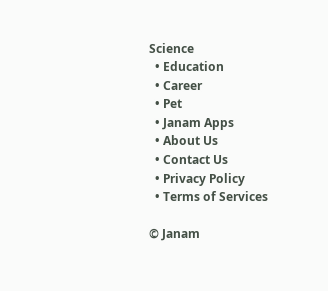Science
  • Education
  • Career
  • Pet
  • Janam Apps
  • About Us
  • Contact Us
  • Privacy Policy
  • Terms of Services

© Janam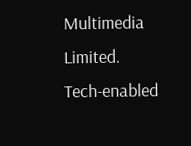Multimedia Limited.
Tech-enabled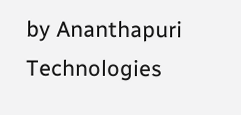by Ananthapuri Technologies